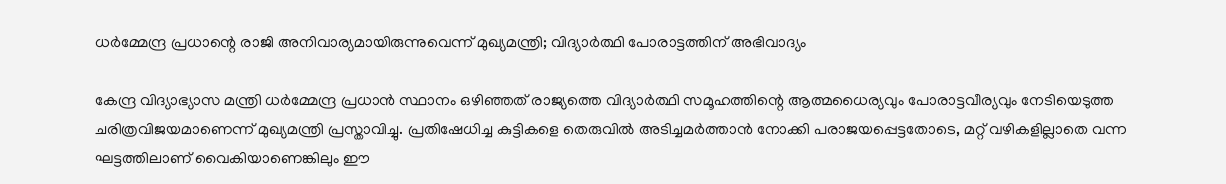ധർമ്മേന്ദ്ര പ്രധാന്റെ രാജി അനിവാര്യമായിരുന്നുവെന്ന് മുഖ്യമന്ത്രി; വിദ്യാർത്ഥി പോരാട്ടത്തിന് അഭിവാദ്യം

കേന്ദ്ര വിദ്യാഭ്യാസ മന്ത്രി ധർമ്മേന്ദ്ര പ്രധാൻ സ്ഥാനം ഒഴിഞ്ഞത് രാജ്യത്തെ വിദ്യാർത്ഥി സമൂഹത്തിന്റെ ആത്മധൈര്യവും പോരാട്ടവീര്യവും നേടിയെടുത്ത ചരിത്രവിജയമാണെന്ന് മുഖ്യമന്ത്രി പ്രസ്താവിച്ചു. പ്രതിഷേധിച്ച കുട്ടികളെ തെരുവിൽ അടിച്ചമർത്താൻ നോക്കി പരാജയപ്പെട്ടതോടെ, മറ്റ് വഴികളില്ലാതെ വന്ന ഘട്ടത്തിലാണ് വൈകിയാണെങ്കിലും ഈ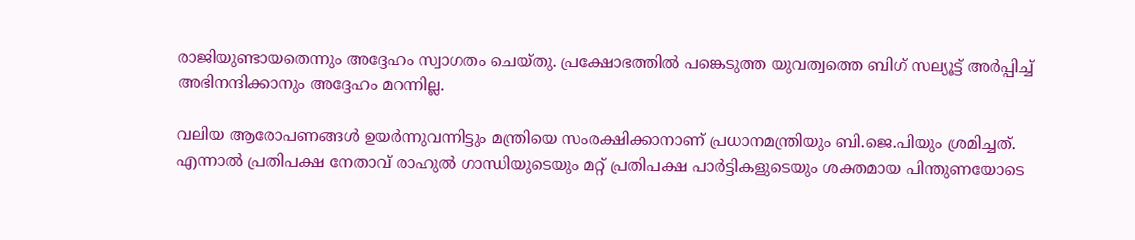രാജിയുണ്ടായതെന്നും അദ്ദേഹം സ്വാഗതം ചെയ്തു. പ്രക്ഷോഭത്തിൽ പങ്കെടുത്ത യുവത്വത്തെ ബിഗ് സല്യൂട്ട് അർപ്പിച്ച് അഭിനന്ദിക്കാനും അദ്ദേഹം മറന്നില്ല.

വലിയ ആരോപണങ്ങൾ ഉയർന്നുവന്നിട്ടും മന്ത്രിയെ സംരക്ഷിക്കാനാണ് പ്രധാനമന്ത്രിയും ബി.ജെ.പിയും ശ്രമിച്ചത്. എന്നാൽ പ്രതിപക്ഷ നേതാവ് രാഹുൽ ഗാന്ധിയുടെയും മറ്റ് പ്രതിപക്ഷ പാർട്ടികളുടെയും ശക്തമായ പിന്തുണയോടെ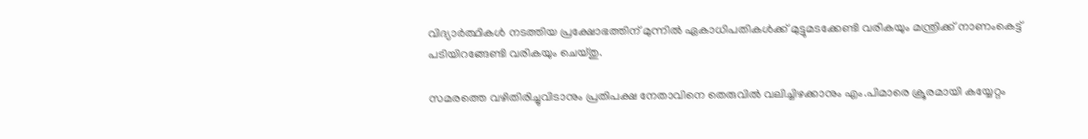വിദ്യാർത്ഥികൾ നടത്തിയ പ്രക്ഷോഭത്തിന് മുന്നിൽ ഏകാധിപതികൾക്ക് മുട്ടുമടക്കേണ്ടി വരികയും മന്ത്രിക്ക് നാണംകെട്ട് പടിയിറങ്ങേണ്ടി വരികയും ചെയ്തു.

സമരത്തെ വഴിതിരിച്ചുവിടാനും പ്രതിപക്ഷ നേതാവിനെ തെരുവിൽ വലിച്ചിഴക്കാനും എം.പിമാരെ ക്രൂരമായി കയ്യേറ്റം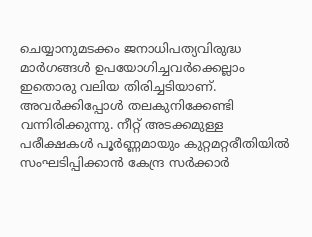ചെയ്യാനുമടക്കം ജനാധിപത്യവിരുദ്ധ മാർഗങ്ങൾ ഉപയോഗിച്ചവർക്കെല്ലാം ഇതൊരു വലിയ തിരിച്ചടിയാണ്. അവർക്കിപ്പോൾ തലകുനിക്കേണ്ടി വന്നിരിക്കുന്നു. നീറ്റ് അടക്കമുള്ള പരീക്ഷകൾ പൂർണ്ണമായും കുറ്റമറ്റരീതിയിൽ സംഘടിപ്പിക്കാൻ കേന്ദ്ര സർക്കാർ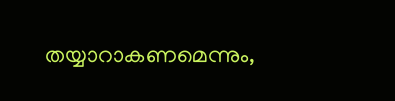തയ്യാറാകണമെന്നും,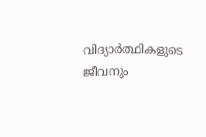വിദ്യാർത്ഥികളുടെ ജീവനും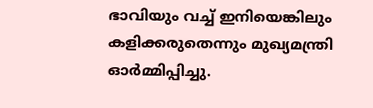ഭാവിയും വച്ച് ഇനിയെങ്കിലും കളിക്കരുതെന്നും മുഖ്യമന്ത്രി ഓർമ്മിപ്പിച്ചു.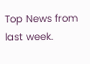Top News from last week.